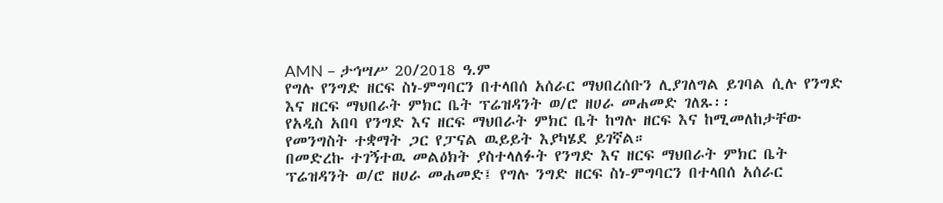AMN – ታኅሣሥ 20/2018 ዓ.ም
የግሉ የንግድ ዘርፍ ስነ-ምግባርን በተላበሰ አሰራር ማህበረሰቡን ሊያገለግል ይገባል ሲሉ የንግድ እና ዘርፍ ማህበራት ምክር ቤት ፕሬዝዳንት ወ/ሮ ዘሀራ መሐመድ ገለጹ፡፡
የአዲስ አበባ የንግድ እና ዘርፍ ማህበራት ምክር ቤት ከግሉ ዘርፍ እና ከሚመለከታቸው የመንግስት ተቋማት ጋር የፓናል ዉይይት እያካሄደ ይገኛል።
በመድረኩ ተገኝተዉ መልዕክት ያስተላለፉት የንግድ እና ዘርፍ ማህበራት ምክር ቤት ፕሬዝዳንት ወ/ሮ ዘሀራ መሐመድ፤ የግሉ ንግድ ዘርፍ ስነ-ምግባርን በተላበሰ አሰራር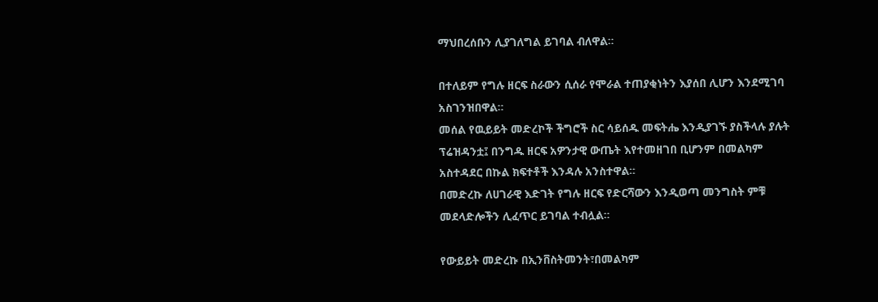ማህበረሰቡን ሊያገለግል ይገባል ብለዋል።

በተለይም የግሉ ዘርፍ ስራውን ሲሰራ የሞራል ተጠያቂነትን እያሰበ ሊሆን እንደሚገባ አስገንዝበዋል።
መሰል የዉይይት መድረኮች ችግሮች ስር ሳይሰዱ መፍትሔ እንዲያገኙ ያስችላሉ ያሉት ፕሬዝዳንቷ፤ በንግዱ ዘርፍ አዎንታዊ ውጤት እየተመዘገበ ቢሆንም በመልካም አስተዳደር በኩል ክፍተቶች እንዳሉ አንስተዋል።
በመድረኩ ለሀገራዊ እድገት የግሉ ዘርፍ የድርሻውን እንዲወጣ መንግስት ምቹ መደላድሎችን ሊፈጥር ይገባል ተብሏል።

የውይይት መድረኩ በኢንቨስትመንት፣በመልካም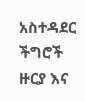አስተዳደር ችግሮች ዙርያ እና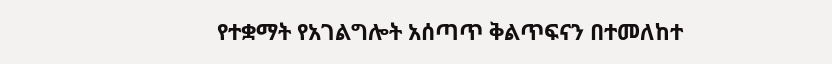የተቋማት የአገልግሎት አሰጣጥ ቅልጥፍናን በተመለከተ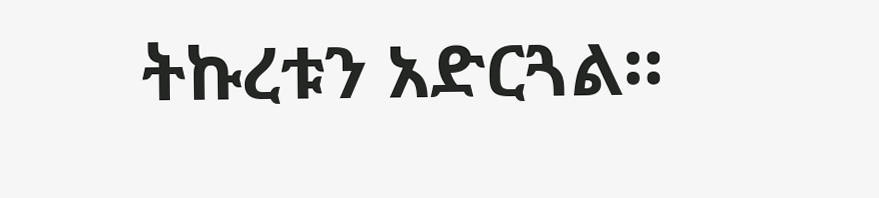ትኩረቱን አድርጓል።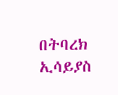በትባረክ ኢሳይያስ